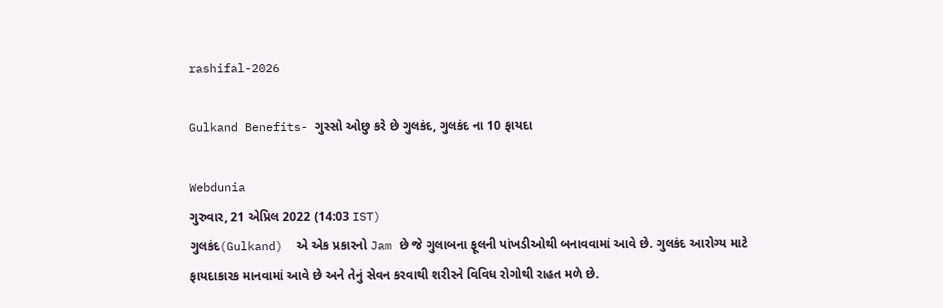rashifal-2026

Gulkand Benefits- ગુસ્સો ઓછુ કરે છે ગુલકંદ, ગુલકંદ ના 10 ફાયદા

Webdunia
ગુરુવાર, 21 એપ્રિલ 2022 (14:03 IST)
ગુલકંદ(Gulkand)  એ એક પ્રકારનો Jam છે જે ગુલાબના ફૂલની પાંખડીઓથી બનાવવામાં આવે છે. ગુલકંદ આરોગ્ય માટે ફાયદાકારક માનવામાં આવે છે અને તેનું સેવન કરવાથી શરીરને વિવિધ રોગોથી રાહત મળે છે.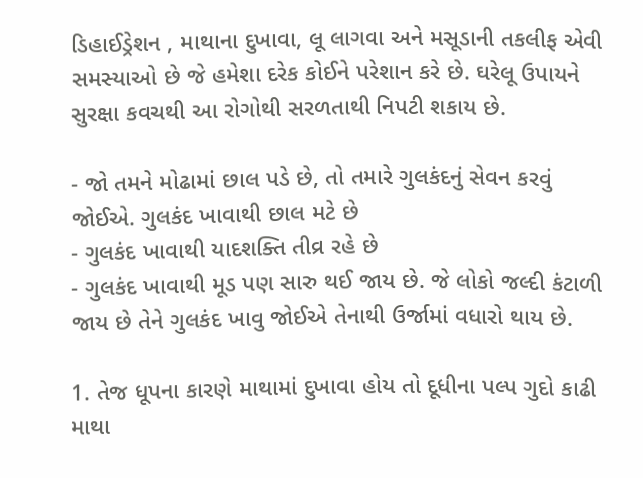ડિહાઈડ્રેશન , માથાના દુખાવા, લૂ લાગવા અને મસૂડાની તકલીફ એવી સમસ્યાઓ છે જે હમેશા દરેક કોઈને પરેશાન કરે છે. ઘરેલૂ ઉપાયને સુરક્ષા કવચથી આ રોગોથી સરળતાથી નિપટી શકાય છે.

- જો તમને મોઢામાં છાલ પડે છે, તો તમારે ગુલકંદનું સેવન કરવું જોઈએ. ગુલકંદ ખાવાથી છાલ મટે છે
- ગુલકંદ ખાવાથી યાદશક્તિ તીવ્ર રહે છે
- ગુલકંદ ખાવાથી મૂડ પણ સારુ થઈ જાય છે. જે લોકો જલ્દી કંટાળી જાય છે તેને ગુલકંદ ખાવુ જોઈએ તેનાથી ઉર્જામાં વધારો થાય છે.

1. તેજ ધૂપના કારણે માથામાં દુખાવા હોય તો દૂધીના પલ્પ ગુદો કાઢી  માથા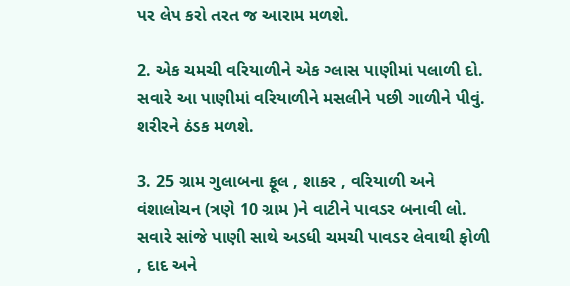પર લેપ કરો તરત જ આરામ મળશે.

2. એક ચમચી વરિયાળીને એક ગ્લાસ પાણીમાં પલાળી દો. સવારે આ પાણીમાં વરિયાળીને મસલીને પછી ગાળીને પીવું. શરીરને ઠંડક મળશે.

3. 25 ગ્રામ ગુલાબના ફૂલ , શાકર , વરિયાળી અને વંશાલોચન (ત્રણે 10 ગ્રામ )ને વાટીને પાવડર બનાવી લો.  સવારે સાંજે પાણી સાથે અડધી ચમચી પાવડર લેવાથી ફોળી , દાદ અને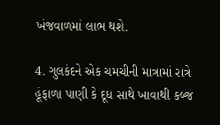ખંજવાળમાં લાભ થશે.

4. ગુલકંદને એક ચમચીની માત્રામાં રાત્રે હૂંફાળા પાણી કે દૂધ સાથે ખાવાથી કબ્જ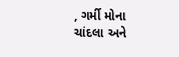, ગર્મી મોના ચાંદલા અને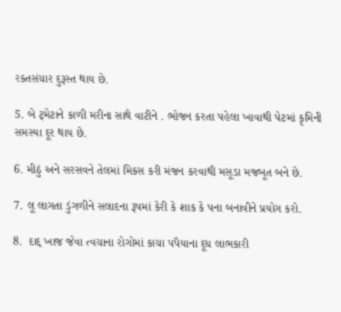રક્તસંચાર દુરૂસ્ત થાય છે.

5. બે ટ્મેટાને કાળી મરીના સાથે વાટીને . ભોજન કરતા પહેલા ખાવાથી પેટમાં કૃમિની સમસ્યા દૂર થાય છે.

6. મીઠું અને સરસવને તેલમાં મિકસ કરી મંજન કરવાથી મસૂડા મજબૂત બને છે.

7. લૂ લાગતા ડુંગળીને સલાદના રૂપમાં કેરી કે શાક કે પના બનાવીને પ્રયોગ કરો.

8.  દાદ્ ખાજ જેવા ત્વચાના રોગોમાં કાચા પપૈયાના દૂધ લાભકારી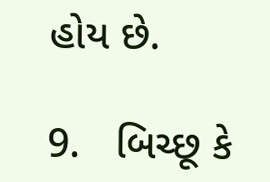હોય છે.

9.   બિચ્છૂ કે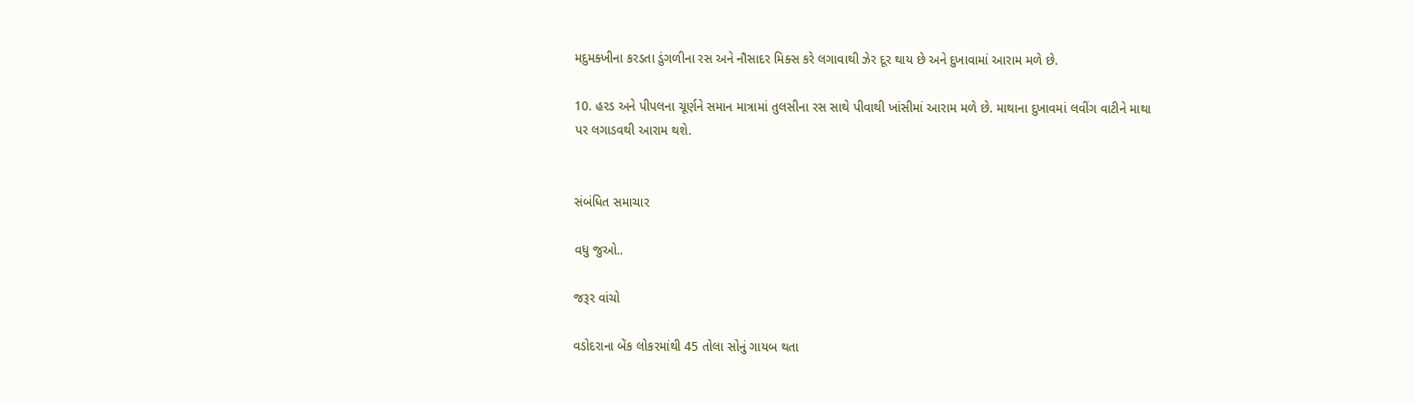મદુમક્ખીના કરડતા ડુંગળીના રસ અને નૌસાદર મિક્સ કરે લગાવાથી ઝેર દૂર થાય છે અને દુખાવામાં આરામ મળે છે.

10. હરડ અને પીપલના ચૂર્ણને સમાન માત્રામાં તુલસીના રસ સાથે પીવાથી ખાંસીમાં આરામ મળે છે. માથાના દુખાવમાં લવીંગ વાટીને માથા પર લગાડવથી આરામ થશે.


સંબંધિત સમાચાર

વધુ જુઓ..

જરૂર વાંચો

વડોદરાના બેંક લોકરમાંથી 45 તોલા સોનું ગાયબ થતા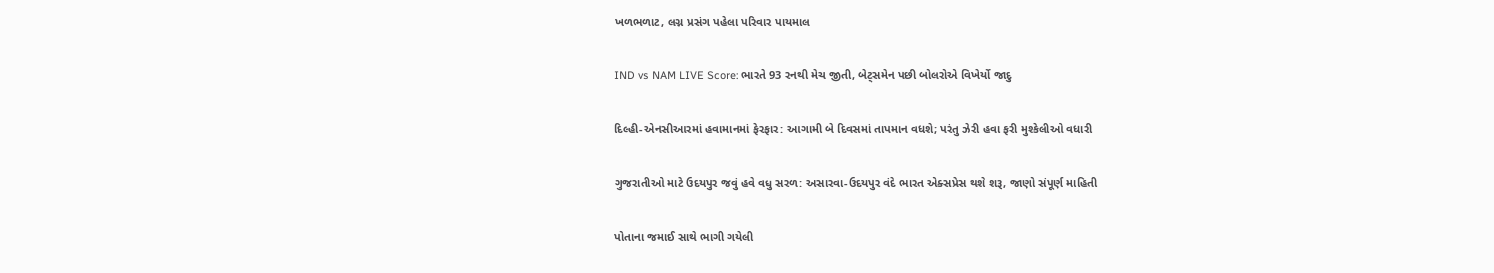ખળભળાટ, લગ્ન પ્રસંગ પહેલા પરિવાર પાયમાલ

IND vs NAM LIVE Score: ભારતે 93 રનથી મેચ જીતી, બેટ્સમેન પછી બોલરોએ વિખેર્યો જાદુ

દિલ્હી-એનસીઆરમાં હવામાનમાં ફેરફાર: આગામી બે દિવસમાં તાપમાન વધશે; પરંતુ ઝેરી હવા ફરી મુશ્કેલીઓ વધારી

ગુજરાતીઓ માટે ઉદયપુર જવું હવે વધુ સરળ: અસારવા-ઉદયપુર વંદે ભારત એક્સપ્રેસ થશે શરૂ, જાણો સંપૂર્ણ માહિતી

પોતાના જમાઈ સાથે ભાગી ગયેલી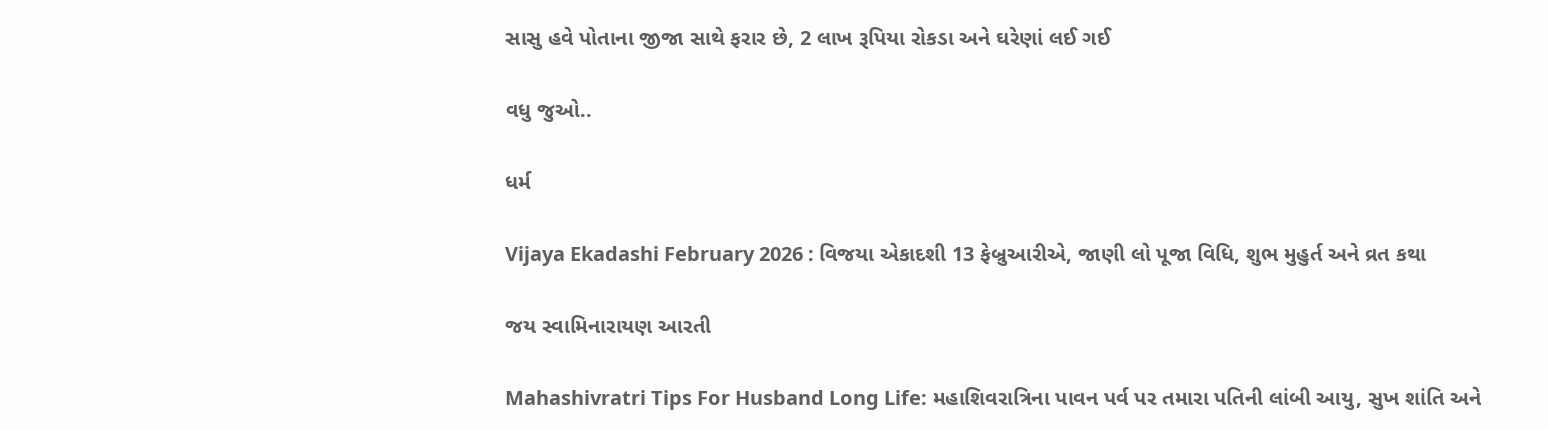સાસુ હવે પોતાના જીજા સાથે ફરાર છે, 2 લાખ રૂપિયા રોકડા અને ઘરેણાં લઈ ગઈ

વધુ જુઓ..

ધર્મ

Vijaya Ekadashi February 2026 : વિજયા એકાદશી 13 ફેબ્રુઆરીએ, જાણી લો પૂજા વિધિ, શુભ મુહુર્ત અને વ્રત કથા

જય સ્વામિનારાયણ આરતી

Mahashivratri Tips For Husband Long Life: મહાશિવરાત્રિના પાવન પર્વ પર તમારા પતિની લાંબી આયુ, સુખ શાંતિ અને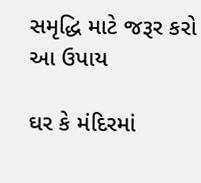સમૃદ્ધિ માટે જરૂર કરો આ ઉપાય

ઘર કે મંદિરમાં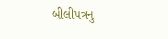બીલીપત્રનુ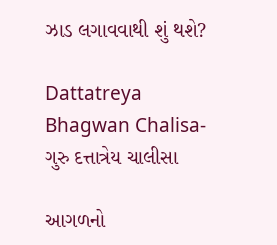ઝાડ લગાવવાથી શું થશે?

Dattatreya Bhagwan Chalisa- ગુરુ દત્તાત્રેય ચાલીસા

આગળનો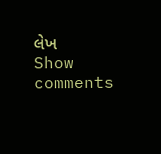લેખ
Show comments